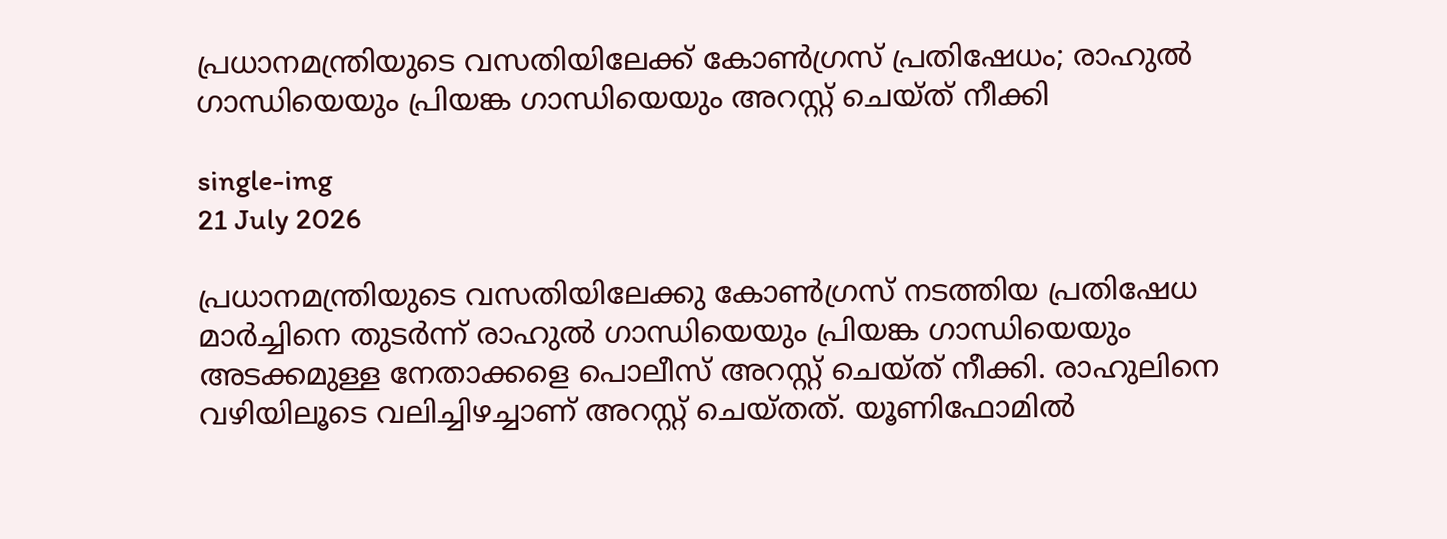പ്രധാനമന്ത്രിയുടെ വസതിയിലേക്ക് കോണ്‍ഗ്രസ് പ്രതിഷേധം; രാഹുല്‍ ഗാന്ധിയെയും പ്രിയങ്ക ഗാന്ധിയെയും അറസ്റ്റ് ചെയ്ത് നീക്കി

single-img
21 July 2026

പ്രധാനമന്ത്രിയുടെ വസതിയിലേക്കു കോണ്‍ഗ്രസ് നടത്തിയ പ്രതിഷേധ മാര്‍ച്ചിനെ തുടര്‍ന്ന് രാഹുല്‍ ഗാന്ധിയെയും പ്രിയങ്ക ഗാന്ധിയെയും അടക്കമുള്ള നേതാക്കളെ പൊലീസ് അറസ്റ്റ് ചെയ്ത് നീക്കി. രാഹുലിനെ വഴിയിലൂടെ വലിച്ചിഴച്ചാണ് അറസ്റ്റ് ചെയ്തത്. യൂണിഫോമില്‍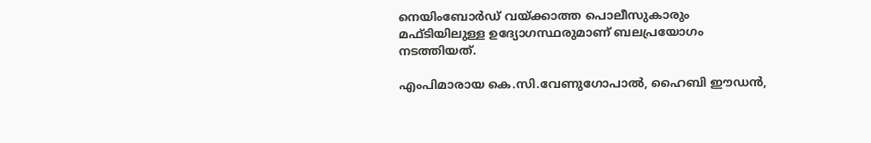നെയിംബോര്‍ഡ് വയ്ക്കാത്ത പൊലീസുകാരും മഫ്ടിയിലുള്ള ഉദ്യോഗസ്ഥരുമാണ് ബലപ്രയോഗം നടത്തിയത്.

എംപിമാരായ കെ.സി.വേണുഗോപാല്‍, ഹൈബി ഈഡന്‍,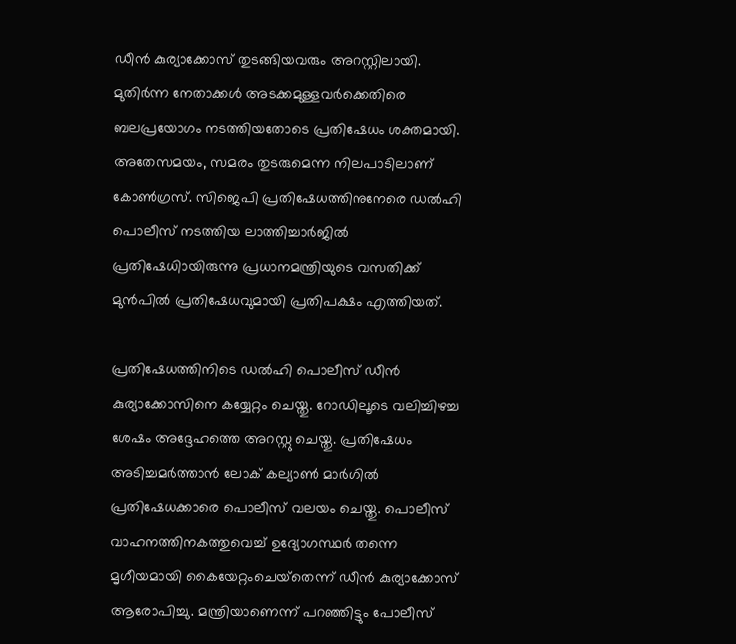ഡീന്‍ കുര്യാക്കോസ് തുടങ്ങിയവരും അറസ്റ്റിലായി. മുതിര്‍ന്ന നേതാക്കള്‍ അടക്കമുള്ളവര്‍ക്കെതിരെ ബലപ്രയോഗം നടത്തിയതോടെ പ്രതിഷേധം ശക്തമായി. അതേസമയം, സമരം തുടരുമെന്ന നിലപാടിലാണ് കോണ്‍ഗ്രസ്. സിജെപി പ്രതിഷേധത്തിനുനേരെ ഡല്‍ഹി പൊലീസ് നടത്തിയ ലാത്തിച്ചാര്‍ജില്‍ പ്രതിഷേധിായിരുന്നു പ്രധാനമന്ത്രിയുടെ വസതിക്ക് മുന്‍പില്‍ പ്രതിഷേധവുമായി പ്രതിപക്ഷം എത്തിയത്.

പ്രതിഷേധത്തിനിടെ ഡല്‍ഹി പൊലീസ് ഡീന്‍ കുര്യാക്കോസിനെ കയ്യേറ്റം ചെയ്തു. റോഡിലൂടെ വലിച്ചിഴച്ച ശേഷം അദ്ദേഹത്തെ അറസ്റ്റു ചെയ്തു. പ്രതിഷേധം അടിച്ചമര്‍ത്താന്‍ ലോക് കല്യാണ്‍ മാര്‍ഗില്‍ പ്രതിഷേധക്കാരെ പൊലീസ് വലയം ചെയ്തു. പൊലീസ് വാഹനത്തിനകത്തുവെച്ച് ഉദ്യോഗസ്ഥർ തന്നെ മൃഗീയമായി കൈയേറ്റംചെയ്‌തെന്ന് ഡീൻ കുര്യാക്കോസ് ആരോപിച്ചു. മന്ത്രിയാണെന്ന് പറഞ്ഞിട്ടും പോലീസ്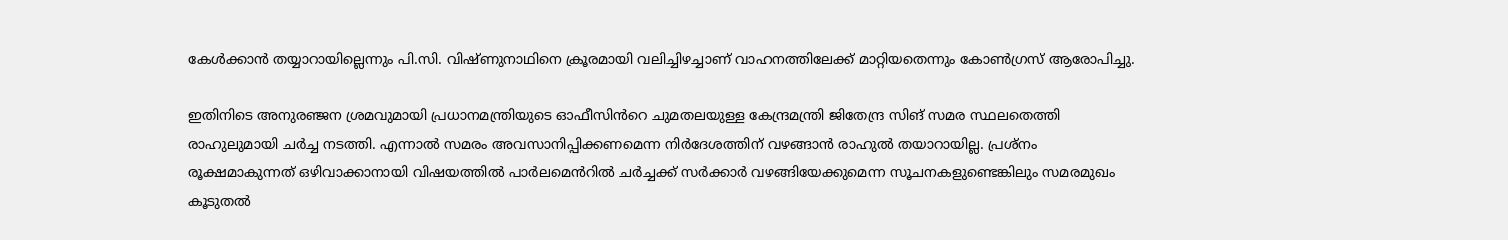കേൾക്കാൻ തയ്യാറായില്ലെന്നും പി.സി. വിഷ്ണുനാഥിനെ ക്രൂരമായി വലിച്ചിഴച്ചാണ് വാഹനത്തിലേക്ക് മാറ്റിയതെന്നും കോൺഗ്രസ് ആരോപിച്ചു.

ഇതിനിടെ അനുരഞ്ജന ശ്രമവുമായി പ്രധാനമന്ത്രിയുടെ ഓഫീസിൻറെ ചുമതലയുള്ള കേന്ദ്രമന്ത്രി ജിതേന്ദ്ര സിങ് സമര സ്ഥലതെത്തി രാഹുലുമായി ചർച്ച നടത്തി. എന്നാൽ സമരം അവസാനിപ്പിക്കണമെന്ന നിർദേശത്തിന് വഴങ്ങാൻ രാഹുൽ തയാറായില്ല. പ്രശ്നം രൂക്ഷമാകുന്നത് ഒഴിവാക്കാനായി വിഷയത്തിൽ പാർലമെൻറിൽ ചർച്ചക്ക് സർക്കാർ വഴങ്ങിയേക്കുമെന്ന സൂചനകളുണ്ടെങ്കിലും സമരമുഖം കൂടുതൽ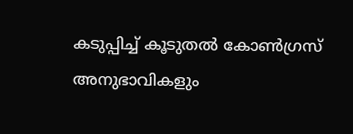കടുപ്പിച്ച് കൂടുതൽ കോൺഗ്രസ് അനുഭാവികളും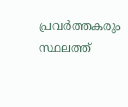പ്രവർത്തകരും സ്ഥലത്ത്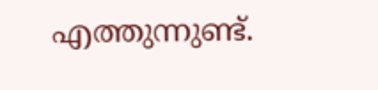എത്തുന്നുണ്ട്.